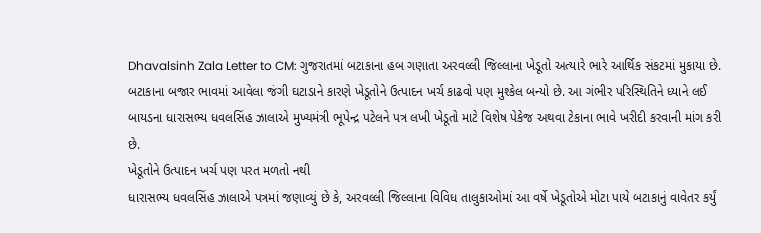Dhavalsinh Zala Letter to CM: ગુજરાતમાં બટાકાના હબ ગણાતા અરવલ્લી જિલ્લાના ખેડૂતો અત્યારે ભારે આર્થિક સંકટમાં મુકાયા છે. બટાકાના બજાર ભાવમાં આવેલા જંગી ઘટાડાને કારણે ખેડૂતોને ઉત્પાદન ખર્ચ કાઢવો પણ મુશ્કેલ બન્યો છે. આ ગંભીર પરિસ્થિતિને ધ્યાને લઈ બાયડના ધારાસભ્ય ધવલસિંહ ઝાલાએ મુખ્યમંત્રી ભૂપેન્દ્ર પટેલને પત્ર લખી ખેડૂતો માટે વિશેષ પેકેજ અથવા ટેકાના ભાવે ખરીદી કરવાની માંગ કરી છે.
ખેડૂતોને ઉત્પાદન ખર્ચ પણ પરત મળતો નથી
ધારાસભ્ય ધવલસિંહ ઝાલાએ પત્રમાં જણાવ્યું છે કે, અરવલ્લી જિલ્લાના વિવિધ તાલુકાઓમાં આ વર્ષે ખેડૂતોએ મોટા પાયે બટાકાનું વાવેતર કર્યું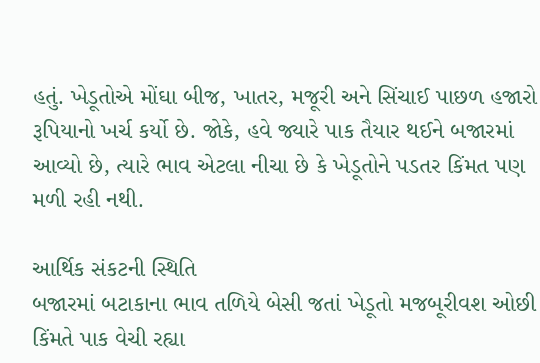હતું. ખેડૂતોએ મોંઘા બીજ, ખાતર, મજૂરી અને સિંચાઈ પાછળ હજારો રૂપિયાનો ખર્ચ કર્યો છે. જોકે, હવે જ્યારે પાક તૈયાર થઈને બજારમાં આવ્યો છે, ત્યારે ભાવ એટલા નીચા છે કે ખેડૂતોને પડતર કિંમત પણ મળી રહી નથી.

આર્થિક સંકટની સ્થિતિ
બજારમાં બટાકાના ભાવ તળિયે બેસી જતાં ખેડૂતો મજબૂરીવશ ઓછી કિંમતે પાક વેચી રહ્યા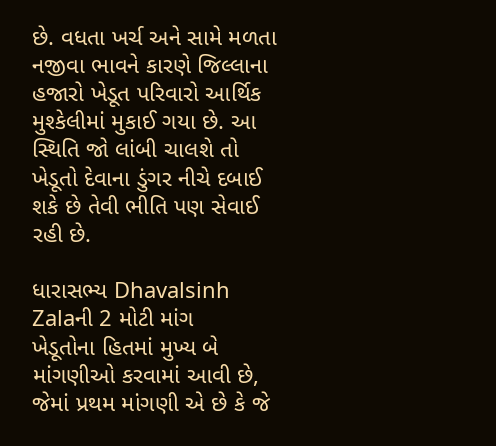છે. વધતા ખર્ચ અને સામે મળતા નજીવા ભાવને કારણે જિલ્લાના હજારો ખેડૂત પરિવારો આર્થિક મુશ્કેલીમાં મુકાઈ ગયા છે. આ સ્થિતિ જો લાંબી ચાલશે તો ખેડૂતો દેવાના ડુંગર નીચે દબાઈ શકે છે તેવી ભીતિ પણ સેવાઈ રહી છે.

ધારાસભ્ય Dhavalsinh Zalaની 2 મોટી માંગ
ખેડૂતોના હિતમાં મુખ્ય બે માંગણીઓ કરવામાં આવી છે, જેમાં પ્રથમ માંગણી એ છે કે જે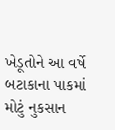ખેડૂતોને આ વર્ષે બટાકાના પાકમાં મોટું નુકસાન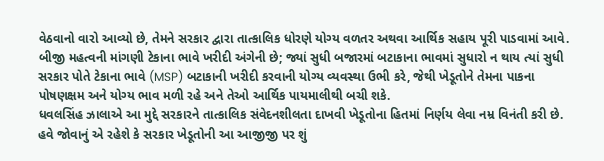વેઠવાનો વારો આવ્યો છે, તેમને સરકાર દ્વારા તાત્કાલિક ધોરણે યોગ્ય વળતર અથવા આર્થિક સહાય પૂરી પાડવામાં આવે. બીજી મહત્વની માંગણી ટેકાના ભાવે ખરીદી અંગેની છે; જ્યાં સુધી બજારમાં બટાકાના ભાવમાં સુધારો ન થાય ત્યાં સુધી સરકાર પોતે ટેકાના ભાવે (MSP) બટાકાની ખરીદી કરવાની યોગ્ય વ્યવસ્થા ઉભી કરે, જેથી ખેડૂતોને તેમના પાકના પોષણક્ષમ અને યોગ્ય ભાવ મળી રહે અને તેઓ આર્થિક પાયમાલીથી બચી શકે.
ધવલસિંહ ઝાલાએ આ મુદ્દે સરકારને તાત્કાલિક સંવેદનશીલતા દાખવી ખેડૂતોના હિતમાં નિર્ણય લેવા નમ્ર વિનંતી કરી છે. હવે જોવાનું એ રહેશે કે સરકાર ખેડૂતોની આ આજીજી પર શું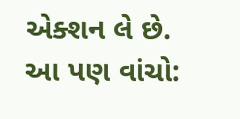એક્શન લે છે.
આ પણ વાંચો: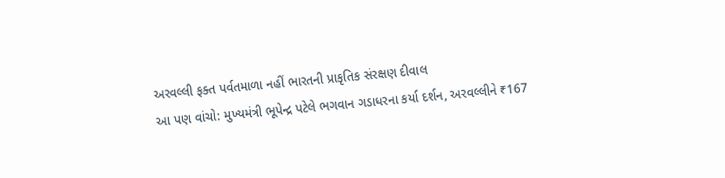અરવલ્લી ફક્ત પર્વતમાળા નહીં ભારતની પ્રાકૃતિક સંરક્ષણ દીવાલ
આ પણ વાંચો: મુખ્યમંત્રી ભૂપેન્દ્ર પટેલે ભગવાન ગડાધરના કર્યા દર્શન, અરવલ્લીને ₹167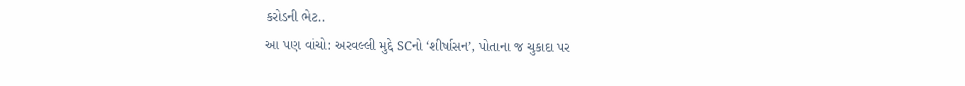કરોડની ભેટ..
આ પણ વાંચો: અરવલ્લી મુદ્દે SCનો ‘શીર્ષાસન’, પોતાના જ ચુકાદા પર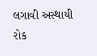લગાવી અસ્થાયી રોક